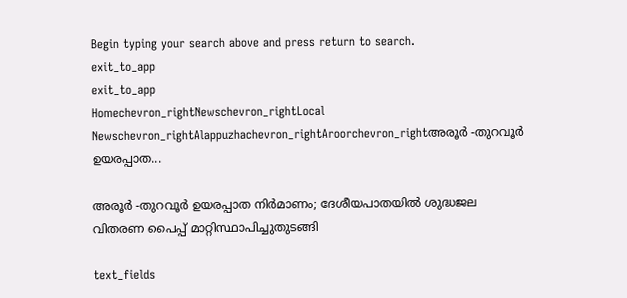Begin typing your search above and press return to search.
exit_to_app
exit_to_app
Homechevron_rightNewschevron_rightLocal Newschevron_rightAlappuzhachevron_rightAroorchevron_rightഅരൂർ -തുറവൂർ ഉയരപ്പാത...

അരൂർ -തുറവൂർ ഉയരപ്പാത നിർമാണം; ദേശീയപാതയിൽ ശുദ്ധജല വിതരണ പൈപ്പ് മാറ്റിസ്ഥാപിച്ചുതുടങ്ങി

text_fields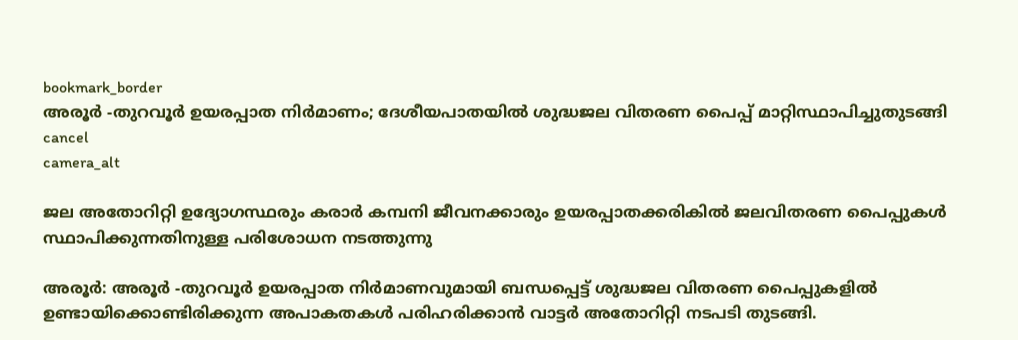bookmark_border
അരൂർ -തുറവൂർ ഉയരപ്പാത നിർമാണം; ദേശീയപാതയിൽ ശുദ്ധജല വിതരണ പൈപ്പ് മാറ്റിസ്ഥാപിച്ചുതുടങ്ങി
cancel
camera_alt

ജല അതോറിറ്റി ഉദ്യോഗസ്ഥരും കരാർ കമ്പനി ജീവനക്കാരും ഉയരപ്പാതക്കരികിൽ ജലവിതരണ പൈപ്പുകൾ സ്ഥാപിക്കുന്നതിനുള്ള പരിശോധന നടത്തുന്നു

അരൂർ: അരൂർ -തുറവൂർ ഉയരപ്പാത നിർമാണവുമായി ബന്ധപ്പെട്ട് ശുദ്ധജല വിതരണ പൈപ്പുകളിൽ ഉണ്ടായിക്കൊണ്ടിരിക്കുന്ന അപാകതകൾ പരിഹരിക്കാൻ വാട്ടർ അതോറിറ്റി നടപടി തുടങ്ങി.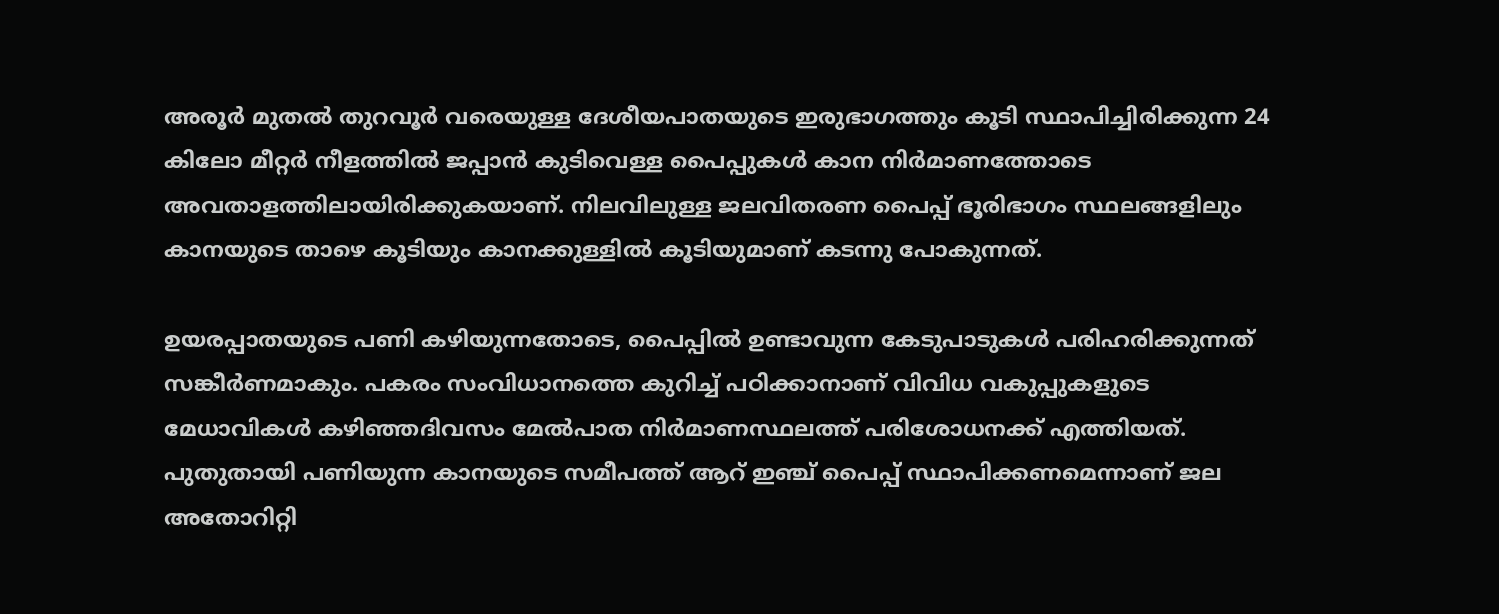അരൂർ മുതൽ തുറവൂർ വരെയുള്ള ദേശീയപാതയുടെ ഇരുഭാഗത്തും കൂടി സ്ഥാപിച്ചിരിക്കുന്ന 24 കിലോ മീറ്റർ നീളത്തിൽ ജപ്പാൻ കുടിവെള്ള പൈപ്പുകൾ കാന നിർമാണത്തോടെ അവതാളത്തിലായിരിക്കുകയാണ്. നിലവിലുള്ള ജലവിതരണ പൈപ്പ് ഭൂരിഭാഗം സ്ഥ‌ലങ്ങളിലും കാനയുടെ താഴെ കൂടിയും കാനക്കുള്ളിൽ കൂടിയുമാണ് കടന്നു പോകുന്നത്.

ഉയരപ്പാതയുടെ പണി കഴിയുന്നതോടെ, പൈപ്പിൽ ഉണ്ടാവുന്ന കേടുപാടുകൾ പരിഹരിക്കുന്നത് സങ്കീർണമാകും. പകരം സംവിധാനത്തെ കുറിച്ച് പഠിക്കാനാണ് വിവിധ വകുപ്പുകളുടെ മേധാവികൾ കഴിഞ്ഞദിവസം മേൽപാത നിർമാണസ്ഥലത്ത് പരിശോധനക്ക് എത്തിയത്. പുതുതായി പണിയുന്ന കാനയുടെ സമീപത്ത് ആറ് ഇഞ്ച് പൈപ്പ് സ്ഥാപിക്കണമെന്നാണ് ജല അതോറിറ്റി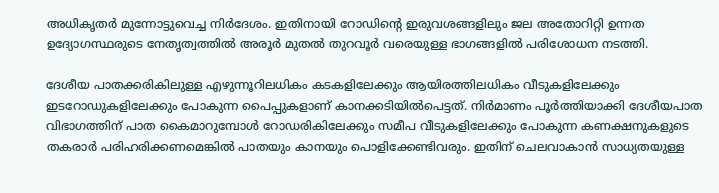അധികൃതർ മുന്നോട്ടുവെച്ച നിർദേശം. ഇതിനായി റോഡിന്‍റെ ഇരുവശങ്ങളിലും ജല അതോറിറ്റി ഉന്നത ഉദ്യോഗസ്ഥരുടെ നേതൃത്വത്തിൽ അരൂർ മുതൽ തുറവൂർ വരെയുള്ള ഭാഗങ്ങളിൽ പരിശോധന നടത്തി.

ദേശീയ പാതക്കരികിലുള്ള എഴുന്നൂറിലധികം കടകളിലേക്കും ആയിരത്തിലധികം വീടുകളിലേക്കും ഇടറോഡുകളിലേക്കും പോകുന്ന പൈപ്പുകളാണ് കാനക്കടിയിൽപെട്ടത്. നിർമാണം പൂർത്തിയാക്കി ദേശീയപാത വിഭാഗത്തിന് പാത കൈമാറുമ്പോൾ റോഡരികിലേക്കും സമീപ വീടുകളിലേക്കും പോകുന്ന കണക്ഷനുകളുടെ തകരാർ പരിഹരിക്കണമെങ്കിൽ പാതയും കാനയും പൊളിക്കേണ്ടിവരും. ഇതിന് ചെലവാകാൻ സാധ്യതയുള്ള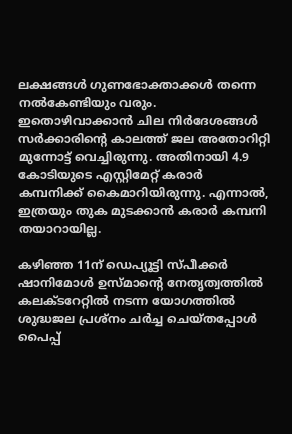ലക്ഷങ്ങൾ ഗുണഭോക്താക്കൾ തന്നെ നൽകേണ്ടിയും വരും. ഇതൊഴിവാക്കാൻ ചില നിർദേശങ്ങൾ സർക്കാരിന്‍റെ കാലത്ത് ജല അതോറിറ്റി മുന്നോട്ട് വെച്ചിരുന്നു. അതിനായി 4.9 കോടിയുടെ എസ്റ്റിമേറ്റ് കരാർ കമ്പനിക്ക് കൈമാറിയിരുന്നു. എന്നാൽ, ഇത്രയും തുക മുടക്കാൻ കരാർ കമ്പനി തയാറായില്ല.

കഴിഞ്ഞ 11ന് ഡെപ്യൂട്ടി സ്പീക്കർ ഷാനിമോൾ ഉസ്മാന്റെ നേതൃത്വത്തിൽ കലക്ടറേറ്റിൽ നടന്ന യോഗത്തിൽ ശുദ്ധജല പ്രശ്നം ചർച്ച ചെയ്ത‌പ്പോൾ പൈപ്പ്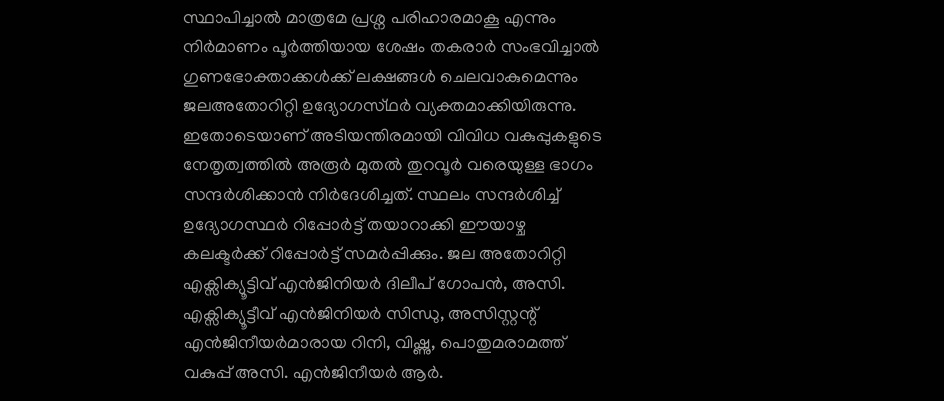സ്ഥാപിച്ചാൽ മാത്രമേ പ്രശ്ന പരിഹാരമാകൂ എന്നും നിർമാണം പൂർത്തിയായ ശേഷം തകരാർ സംഭവിച്ചാൽ ഗുണഭോക്താക്കൾക്ക് ലക്ഷങ്ങൾ ചെലവാകുമെന്നും ജലഅതോറിറ്റി ഉദ്യോഗസ്‌ഥർ വ്യക്തമാക്കിയിരുന്നു. ഇതോടെയാണ് അടിയന്തിരമായി വിവിധ വകുപ്പുകളുടെ നേതൃത്വത്തിൽ അരൂർ മുതൽ തുറവൂർ വരെയുള്ള ഭാഗം സന്ദർശിക്കാൻ നിർദേശിച്ചത്. സ്ഥലം സന്ദർശിച്ച് ഉദ്യോഗസ്ഥർ റിപ്പോർട്ട് തയാറാക്കി ഈയാഴ്ച കലക്ടർക്ക് റിപ്പോർട്ട് സമർപ്പിക്കും. ജല അതോറിറ്റി എക്സിക്യൂട്ടിവ് എൻജിനിയർ ദിലീപ് ഗോപൻ, അസി. എക്സിക്യൂട്ടീവ് എൻജിനിയർ സിന്ധു, അസിസ്റ്റന്റ് എൻജിനീയർമാരായ റിനി, വിഷ്ണു, പൊതുമരാമത്ത് വകുപ്പ് അസി. എൻജിനീയർ ആർ.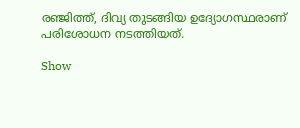രഞ്ജിത്ത്, ദിവ്യ തുടങ്ങിയ ഉദ്യോഗസ്ഥരാണ് പരിശോധന നടത്തിയത്.

Show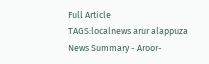Full Article
TAGS:localnews arur alappuza
News Summary - Aroor-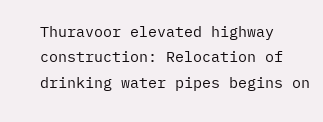Thuravoor elevated highway construction: Relocation of drinking water pipes begins on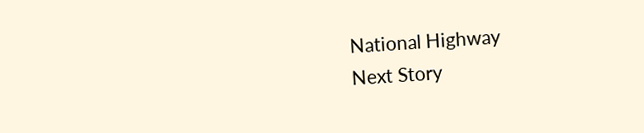National Highway
Next Story